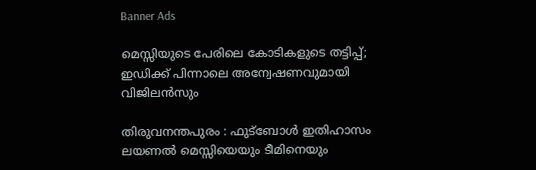Banner Ads

മെസ്സിയുടെ പേരിലെ കോടികളുടെ തട്ടിപ്പ്; ഇഡിക്ക് പിന്നാലെ അന്വേഷണവുമായി വിജിലൻസും

തിരുവനന്തപുരം : ഫുട്ബോൾ ഇതിഹാസം ലയണൽ മെസ്സിയെയും ടീമിനെയും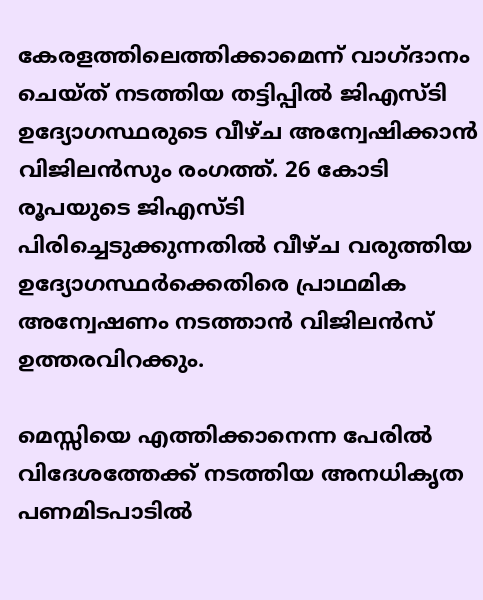കേരളത്തിലെത്തിക്കാമെന്ന് വാഗ്ദാനം ചെയ്ത് നടത്തിയ തട്ടിപ്പിൽ ജിഎസ്ടി ഉദ്യോഗസ്ഥരുടെ വീഴ്ച അന്വേഷിക്കാൻ വിജിലൻസും രംഗത്ത്. 26 കോടി രൂപയുടെ ജിഎസ്ടി പിരിച്ചെടുക്കുന്നതിൽ വീഴ്ച വരുത്തിയ ഉദ്യോഗസ്ഥർക്കെതിരെ പ്രാഥമിക അന്വേഷണം നടത്താൻ വിജിലൻസ് ഉത്തരവിറക്കും.

മെസ്സിയെ എത്തിക്കാനെന്ന പേരിൽ വിദേശത്തേക്ക് നടത്തിയ അനധികൃത പണമിടപാടിൽ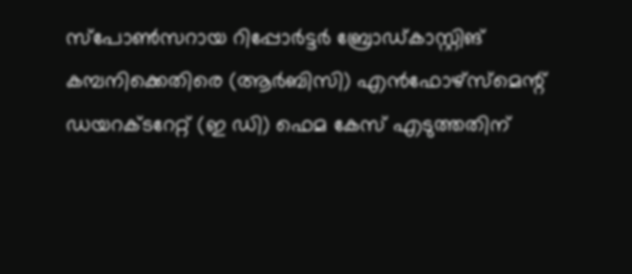സ്പോൺസറായ റിപ്പോർട്ടർ ബ്രോഡ്കാസ്റ്റിങ് കമ്പനിക്കെതിരെ (ആർബിസി) എൻഫോഴ്സ്‌മെന്റ് ഡയറക്ടറേറ്റ് (ഇ ഡി) ഫെമ കേസ് എടുത്തതിന്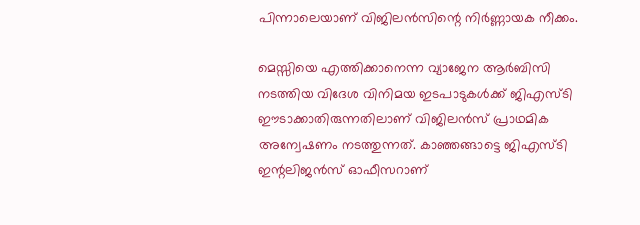പിന്നാലെയാണ് വിജിലൻസിന്റെ നിർണ്ണായക നീക്കം.

മെസ്സിയെ എത്തിക്കാനെന്ന വ്യാജേന ആർബിസി നടത്തിയ വിദേശ വിനിമയ ഇടപാടുകൾക്ക് ജിഎസ്ടി ഈടാക്കാതിരുന്നതിലാണ് വിജിലൻസ് പ്രാഥമിക അന്വേഷണം നടത്തുന്നത്. കാഞ്ഞങ്ങാട്ടെ ജിഎസ്ടി ഇന്റലിജൻസ് ഓഫീസറാണ്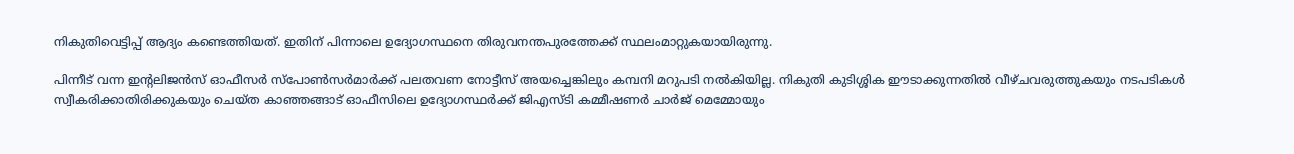നികുതിവെട്ടിപ്പ് ആദ്യം കണ്ടെത്തിയത്. ഇതിന് പിന്നാലെ ഉദ്യോഗസ്ഥനെ തിരുവനന്തപുരത്തേക്ക് സ്ഥലംമാറ്റുകയായിരുന്നു.

പിന്നീട് വന്ന ഇന്റലിജൻസ് ഓഫീസർ സ്പോൺസർമാർക്ക് പലതവണ നോട്ടീസ് അയച്ചെങ്കിലും കമ്പനി മറുപടി നൽകിയില്ല. നികുതി കുടിശ്ശിക ഈടാക്കുന്നതിൽ വീഴ്ചവരുത്തുകയും നടപടികൾ സ്വീകരിക്കാതിരിക്കുകയും ചെയ്ത കാഞ്ഞങ്ങാട് ഓഫീസിലെ ഉദ്യോഗസ്ഥർക്ക് ജിഎസ്ടി കമ്മീഷണർ ചാർജ് മെമ്മോയും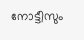നോട്ടീസും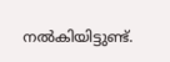നൽകിയിട്ടുണ്ട്.